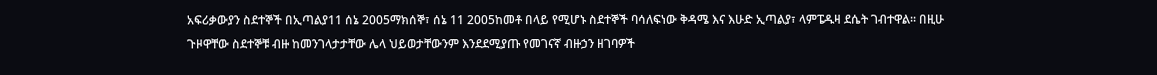አፍሪቃውያን ስደተኞች በኢጣልያ11 ሰኔ 2005ማክሰኞ፣ ሰኔ 11 2005ከመቶ በላይ የሚሆኑ ስደተኞች ባሳለፍነው ቅዳሜ እና እሁድ ኢጣልያ፣ ላምፔዱዛ ደሴት ገብተዋል። በዚሁ ጉዞዋቸው ስደተኞቹ ብዙ ከመንገላታታቸው ሌላ ህይወታቸውንም እንደደሚያጡ የመገናኛ ብዙኃን ዘገባዎች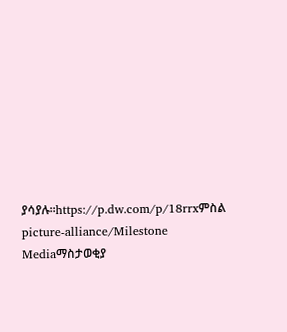ያሳያሉ።https://p.dw.com/p/18rrxምስል picture-alliance/Milestone Mediaማስታወቂያ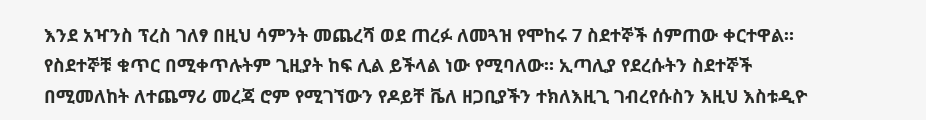እንደ አዣንስ ፕረስ ገለፃ በዚህ ሳምንት መጨረሻ ወደ ጠረፉ ለመጓዝ የሞከሩ 7 ስደተኞች ሰምጠው ቀርተዋል። የስደተኞቹ ቁጥር በሚቀጥሉትም ጊዚያት ከፍ ሊል ይችላል ነው የሚባለው። ኢጣሊያ የደረሱትን ስደተኞች በሚመለከት ለተጨማሪ መረጃ ሮም የሚገኘውን የዶይቸ ቬለ ዘጋቢያችን ተክለእዚጊ ገብረየሱስን እዚህ እስቱዲዮ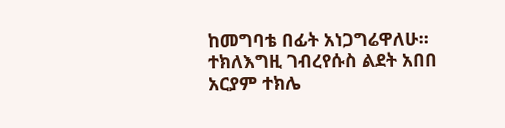ከመግባቴ በፊት አነጋግሬዋለሁ። ተክለእግዚ ገብረየሱስ ልደት አበበ አርያም ተክሌ